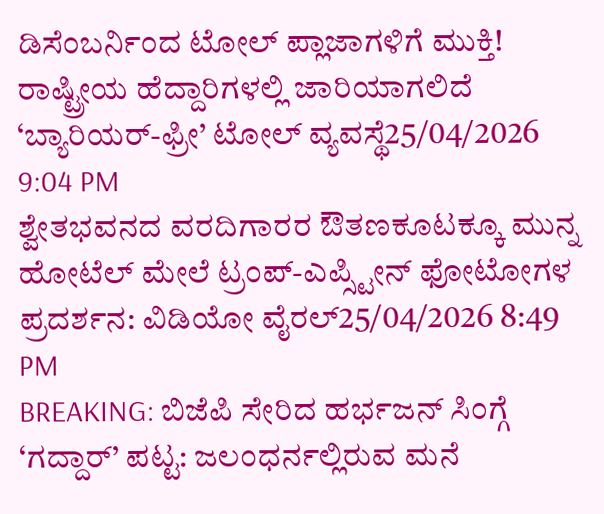ಡಿಸೆಂಬರ್ನಿಂದ ಟೋಲ್ ಪ್ಲಾಜಾಗಳಿಗೆ ಮುಕ್ತಿ! ರಾಷ್ಟ್ರೀಯ ಹೆದ್ದಾರಿಗಳಲ್ಲಿ ಜಾರಿಯಾಗಲಿದೆ ‘ಬ್ಯಾರಿಯರ್-ಫ್ರೀ’ ಟೋಲ್ ವ್ಯವಸ್ಥೆ25/04/2026 9:04 PM
ಶ್ವೇತಭವನದ ವರದಿಗಾರರ ಔತಣಕೂಟಕ್ಕೂ ಮುನ್ನ ಹೋಟೆಲ್ ಮೇಲೆ ಟ್ರಂಪ್-ಎಪ್ಸ್ಟೀನ್ ಫೋಟೋಗಳ ಪ್ರದರ್ಶನ: ವಿಡಿಯೋ ವೈರಲ್25/04/2026 8:49 PM
BREAKING: ಬಿಜೆಪಿ ಸೇರಿದ ಹರ್ಭಜನ್ ಸಿಂಗ್ಗೆ ‘ಗದ್ದಾರ್’ ಪಟ್ಟ: ಜಲಂಧರ್ನಲ್ಲಿರುವ ಮನೆ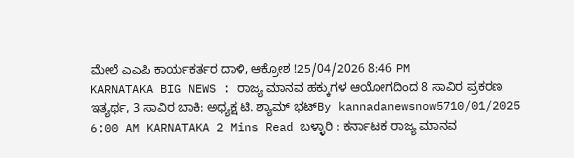ಮೇಲೆ ಎಎಪಿ ಕಾರ್ಯಕರ್ತರ ದಾಳಿ, ಆಕ್ರೋಶ !25/04/2026 8:46 PM
KARNATAKA BIG NEWS : ರಾಜ್ಯ ಮಾನವ ಹಕ್ಕುಗಳ ಆಯೋಗದಿಂದ 8 ಸಾವಿರ ಪ್ರಕರಣ ಇತ್ಯರ್ಥ, 3 ಸಾವಿರ ಬಾಕಿ: ಅಧ್ಯಕ್ಷ ಟಿ. ಶ್ಯಾಮ್ ಭಟ್By kannadanewsnow5710/01/2025 6:00 AM KARNATAKA 2 Mins Read ಬಳ್ಳಾರಿ : ಕರ್ನಾಟಕ ರಾಜ್ಯ ಮಾನವ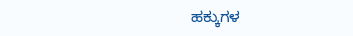ಹಕ್ಕುಗಳ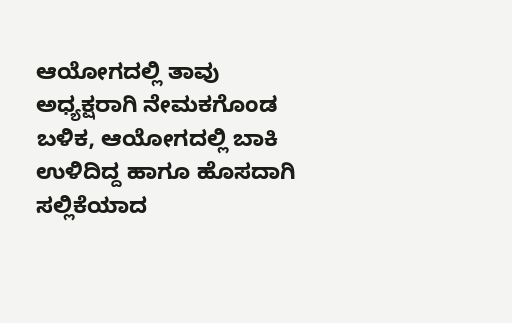ಆಯೋಗದಲ್ಲಿ ತಾವು ಅಧ್ಯಕ್ಷರಾಗಿ ನೇಮಕಗೊಂಡ ಬಳಿಕ, ಆಯೋಗದಲ್ಲಿ ಬಾಕಿ ಉಳಿದಿದ್ದ ಹಾಗೂ ಹೊಸದಾಗಿ ಸಲ್ಲಿಕೆಯಾದ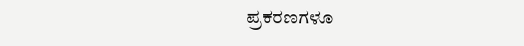ಪ್ರಕರಣಗಳೂ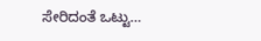ಸೇರಿದಂತೆ ಒಟ್ಟು…